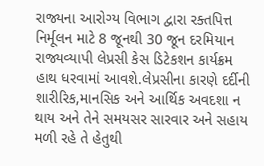રાજ્યના આરોગ્ય વિભાગ દ્વારા રક્તપિત્ત નિર્મૂલન માટે 8 જૂનથી 30 જૂન દરમિયાન રાજ્યવ્યાપી લેપ્રસી કેસ ડિટેકશન કાર્યક્રમ હાથ ધરવામાં આવશે.લેપ્રસીના કારણે દર્દીની શારીરિક,માનસિક અને આર્થિક અવદશા ન થાય અને તેને સમયસર સારવાર અને સહાય મળી રહે તે હેતુથી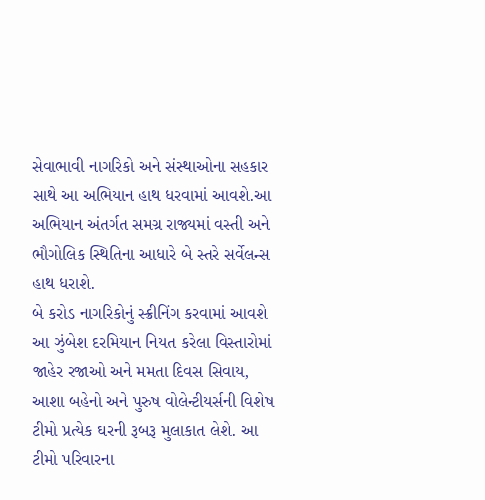સેવાભાવી નાગરિકો અને સંસ્થાઓના સહકાર સાથે આ અભિયાન હાથ ધરવામાં આવશે.આ અભિયાન અંતર્ગત સમગ્ર રાજ્યમાં વસ્તી અને ભૌગોલિક સ્થિતિના આધારે બે સ્તરે સર્વેલન્સ હાથ ધરાશે.
બે કરોડ નાગરિકોનું સ્ક્રીનિંગ કરવામાં આવશે
આ ઝુંબેશ દરમિયાન નિયત કરેલા વિસ્તારોમાં જાહેર રજાઓ અને મમતા દિવસ સિવાય, આશા બહેનો અને પુરુષ વોલેન્ટીયર્સની વિશેષ ટીમો પ્રત્યેક ઘરની રૂબરૂ મુલાકાત લેશે. આ ટીમો પરિવારના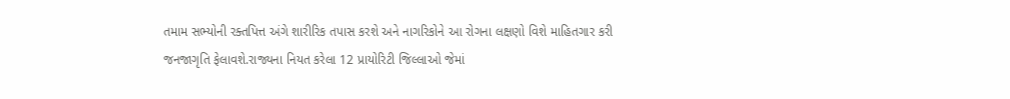તમામ સભ્યોની રક્તપિત્ત અંગે શારીરિક તપાસ કરશે અને નાગરિકોને આ રોગના લક્ષણો વિશે માહિતગાર કરી જનજાગૃતિ ફેલાવશે.રાજ્યના નિયત કરેલા 12 પ્રાયોરિટી જિલ્લાઓ જેમાં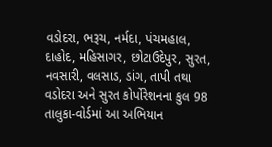વડોદરા, ભરૂચ, નર્મદા, પંચમહાલ, દાહોદ, મહિસાગર, છોટાઉદેપુર, સુરત, નવસારી, વલસાડ, ડાંગ, તાપી તથા વડોદરા અને સુરત કોર્પોરેશનના કુલ 98 તાલુકા-વોર્ડમાં આ અભિયાન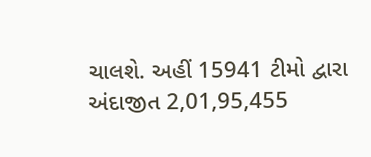ચાલશે. અહીં 15941 ટીમો દ્વારા અંદાજીત 2,01,95,455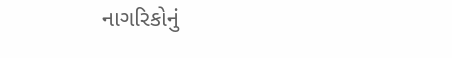નાગરિકોનું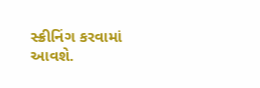સ્ક્રીનિંગ કરવામાં આવશે.